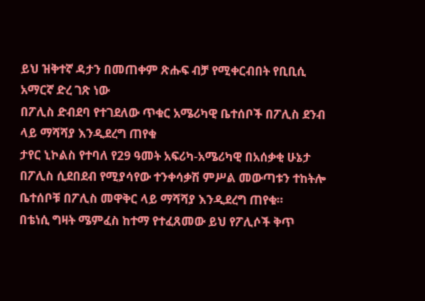ይህ ዝቅተኛ ዳታን በመጠቀም ጽሑፍ ብቻ የሚቀርብበት የቢቢሲ አማርኛ ድረ ገጽ ነው
በፖሊስ ድብደባ የተገደለው ጥቁር አሜሪካዊ ቤተሰቦች በፖሊስ ደንብ ላይ ማሻሻያ እንዲደረግ ጠየቁ
ታየር ኒኮልስ የተባለ የ29 ዓመት አፍሪካ-አሜሪካዊ በአሰቃቂ ሁኔታ በፖሊስ ሲደበደብ የሚያሳየው ተንቀሳቃሽ ምሥል መውጣቱን ተከትሎ ቤተሰቦቹ በፖሊስ መዋቅር ላይ ማሻሻያ እንዲደረግ ጠየቁ።
በቴነሲ ግዛት ሜምፈስ ከተማ የተፈጸመው ይህ የፖሊሶች ቅጥ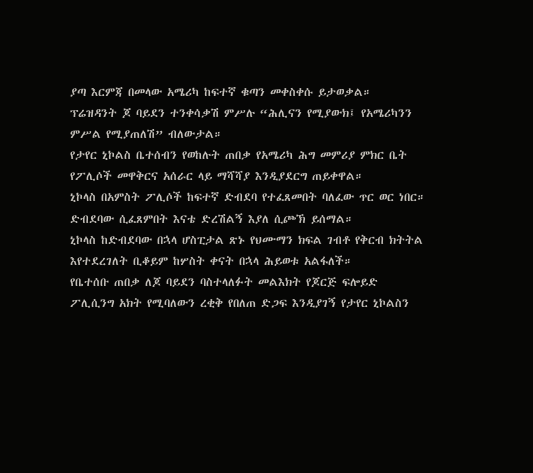ያጣ እርምጃ በመላው አሜሪካ ከፍተኛ ቁጣን መቀስቀሱ ይታወቃል።
ፕሬዝዳንት ጆ ባይደን ተንቀሳቃሽ ምሥሉ “ሕሊናን የሚያውክ፤ የአሜሪካንን ምሥል የሚያጠለሽ” ብለውታል።
የታየር ኒኮልስ ቤተሰብን የወከሉት ጠበቃ የአሜሪካ ሕግ መምሪያ ምክር ቤት የፖሊሶች መዋቅርና አሰራር ላይ ማሻሻያ እንዲያደርግ ጠይቀዋል።
ኒኮላስ በአምስት ፖሊሶች ከፍተኛ ድብደባ የተፈጸመበት ባለፈው ጥር ወር ነበር።
ድብደባው ሲፈጸምበት እናቴ ድረሽልኝ እያለ ሲጮኽ ይሰማል።
ኒኮላስ ከድብደባው በኋላ ሆስፒታል ጽኑ የህሙማን ክፍል ገብቶ የቅርብ ክትትል እየተደረገለት ቢቆይም ከሦስት ቀናት በኋላ ሕይወቱ አልፋለች።
የቤተሰቡ ጠበቃ ለጆ ባይደን ባስተላለፉት መልእክት የጆርጅ ፍሎይድ ፖሊሲንግ አክት የሚባለውን ረቂቅ የበለጠ ድጋፍ እንዲያገኝ የታየር ኒኮልስን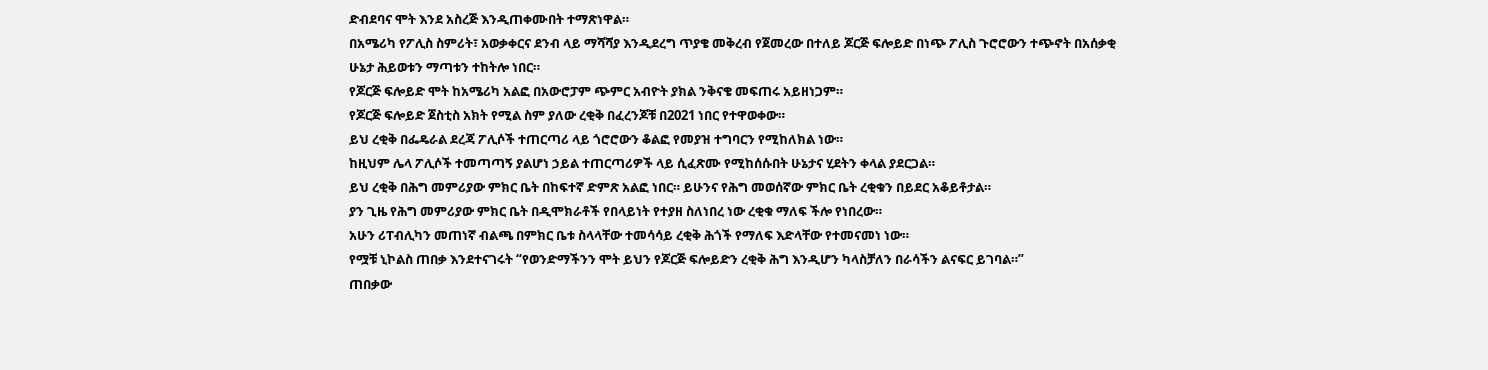ድብደባና ሞት እንደ አስረጅ እንዲጠቀሙበት ተማጽነዋል።
በአሜሪካ የፖሊስ ስምሪት፣ አወቃቀርና ደንብ ላይ ማሻሻያ እንዲደረግ ጥያቄ መቅረብ የጀመረው በተለይ ጆርጅ ፍሎይድ በነጭ ፖሊስ ጉሮሮውን ተጭኖት በአሰቃቂ ሁኔታ ሕይወቱን ማጣቱን ተከትሎ ነበር።
የጆርጅ ፍሎይድ ሞት ከአሜሪካ አልፎ በአውሮፓም ጭምር አብዮት ያክል ንቅናቄ መፍጠሩ አይዘነጋም።
የጆርጅ ፍሎይድ ጀስቲስ አክት የሚል ስም ያለው ረቂቅ በፈረንጆቹ በ2021 ነበር የተዋወቀው።
ይህ ረቂቅ በፌዴራል ደረጃ ፖሊሶች ተጠርጣሪ ላይ ጎሮሮውን ቆልፎ የመያዝ ተግባርን የሚከለክል ነው።
ከዚህም ሌላ ፖሊሶች ተመጣጣኝ ያልሆነ ኃይል ተጠርጣሪዎች ላይ ሲፈጽሙ የሚከሰሱበት ሁኔታና ሂደትን ቀላል ያደርጋል።
ይህ ረቂቅ በሕግ መምሪያው ምክር ቤት በከፍተኛ ድምጽ አልፎ ነበር። ይሁንና የሕግ መወሰኛው ምክር ቤት ረቂቁን በይደር አቆይቶታል።
ያን ጊዜ የሕግ መምሪያው ምክር ቤት በዲሞክራቶች የበላይነት የተያዘ ስለነበረ ነው ረቂቁ ማለፍ ችሎ የነበረው።
አሁን ሪፐብሊካን መጠነኛ ብልጫ በምክር ቤቱ ስላላቸው ተመሳሳይ ረቂቅ ሕጎች የማለፍ እድላቸው የተመናመነ ነው።
የሟቹ ኒኮልስ ጠበቃ እንደተናገሩት “የወንድማችንን ሞት ይህን የጆርጅ ፍሎይድን ረቂቅ ሕግ እንዲሆን ካላስቻለን በራሳችን ልናፍር ይገባል።”
ጠበቃው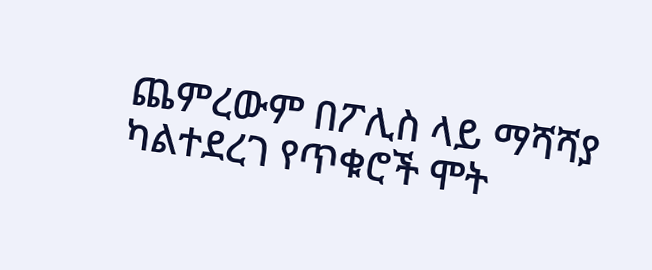ጨምረውም በፖሊስ ላይ ማሻሻያ ካልተደረገ የጥቁሮች ሞት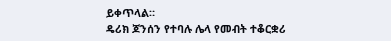ይቀጥላል።
ዴሪክ ጆንሰን የተባሉ ሌላ የመብት ተቆርቋሪ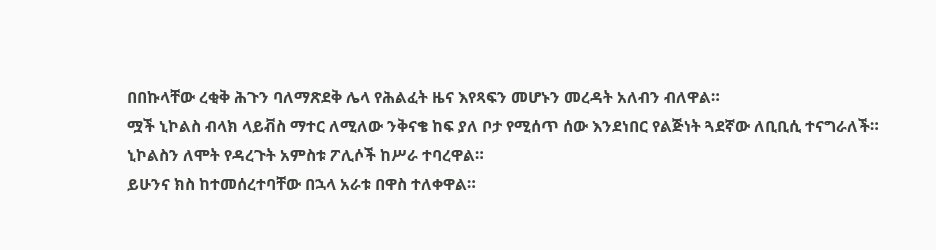በበኩላቸው ረቂቅ ሕጉን ባለማጽደቅ ሌላ የሕልፈት ዜና እየጻፍን መሆኑን መረዳት አለብን ብለዋል።
ሟች ኒኮልስ ብላክ ላይቭስ ማተር ለሚለው ንቅናቄ ከፍ ያለ ቦታ የሚሰጥ ሰው እንደነበር የልጅነት ጓደኛው ለቢቢሲ ተናግራለች።
ኒኮልስን ለሞት የዳረጉት አምስቱ ፖሊሶች ከሥራ ተባረዋል።
ይሁንና ክስ ከተመሰረተባቸው በኋላ አራቱ በዋስ ተለቀዋል።